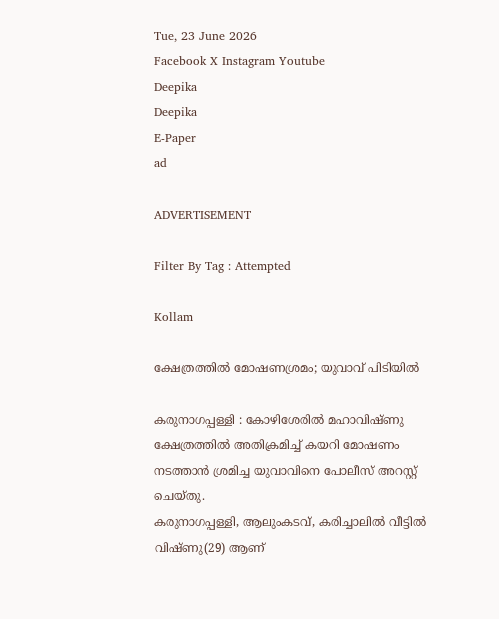Tue, 23 June 2026
Facebook X Instagram Youtube
Deepika
Deepika
E-Paper
ad

ADVERTISEMENT

Filter By Tag : Attempted

Kollam

ക്ഷേത്രത്തില്‍ മോഷണശ്രമം; യുവാവ് പിടിയില്‍

കരുനാഗപ്പള്ളി : കോഴിശേരില്‍ മഹാവിഷ്ണു ക്ഷേത്രത്തില്‍ അതിക്രമിച്ച് കയറി മോഷണം നടത്താന്‍ ശ്രമിച്ച യുവാവിനെ പോലീസ് അറസ്റ്റ് ചെയ്തു.
കരുനാഗപ്പള്ളി, ആലുംകടവ്, കരിച്ചാലില്‍ വീട്ടില്‍ വിഷ്ണു(29) ആണ്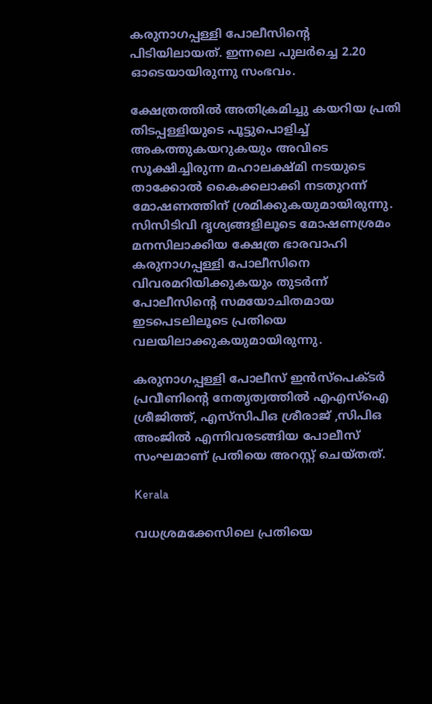കരുനാഗപ്പള്ളി പോലീസിന്‍റെ പിടിയിലായത്. ഇന്നലെ പുലര്‍ച്ചെ 2.20 ഓടെയായിരുന്നു സംഭവം.

ക്ഷേത്രത്തില്‍ അതിക്രമിച്ചു കയറിയ പ്രതി തിടപ്പള്ളിയുടെ പൂട്ടുപൊളിച്ച് അകത്തുകയറുകയും അവിടെ സൂക്ഷിച്ചിരുന്ന മഹാലക്ഷ്മി നടയുടെ താക്കോല്‍ കൈക്കലാക്കി നടതുറന്ന് മോഷണത്തിന് ശ്രമിക്കുകയുമായിരുന്നു. സിസിടിവി ദൃശ്യങ്ങളിലൂടെ മോഷണശ്രമം മനസിലാക്കിയ ക്ഷേത്ര ഭാരവാഹി കരുനാഗപ്പള്ളി പോലീസിനെ വിവരമറിയിക്കുകയും തുടര്‍ന്ന് പോലീസിന്‍റെ സമയോചിതമായ ഇടപെടലിലൂടെ പ്രതിയെ വലയിലാക്കുകയുമായിരുന്നു.

കരുനാഗപ്പള്ളി പോലീസ് ഇന്‍സ്‌പെക്ടര്‍ പ്രവീണിന്‍റെ നേതൃത്വത്തില്‍ എഎസ്ഐ ശ്രീജിത്ത്, എസ്‌സിപിഒ ശ്രീരാജ് ,സിപിഒ അംജില്‍ എന്നിവരടങ്ങിയ പോലീസ് സംഘമാണ് പ്രതിയെ അറസ്റ്റ് ചെയ്തത്.

Kerala

വധശ്രമക്കേസിലെ പ്രതിയെ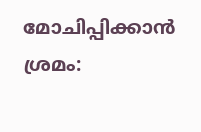മോചിപ്പിക്കാന്‍ ശ്രമം: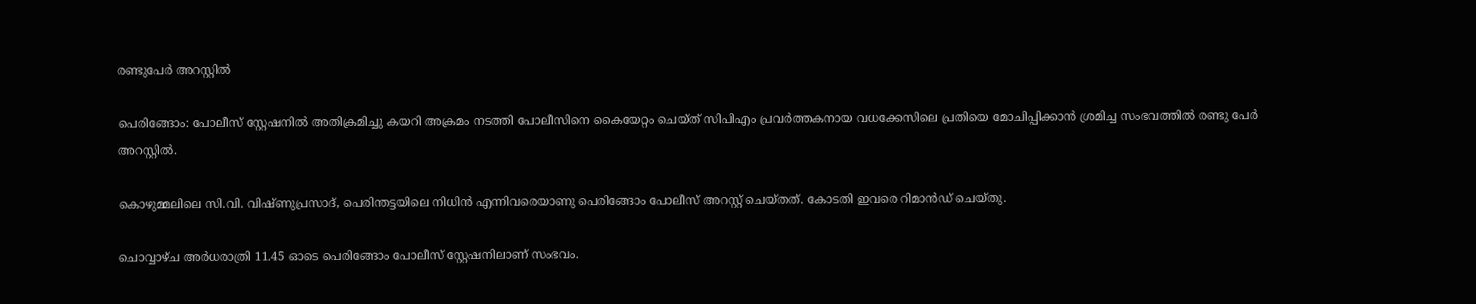രണ്ടുപേര്‍ അറസ്റ്റില്‍

പെരിങ്ങോം: പോലീസ് സ്റ്റേഷനില്‍ അതിക്രമിച്ചു കയറി അക്രമം നടത്തി പോലീസിനെ കൈയേറ്റം ചെയ്ത് സിപിഎം പ്രവര്‍ത്തകനായ വധക്കേസിലെ പ്രതിയെ മോചിപ്പിക്കാന്‍ ശ്രമിച്ച സംഭവത്തില്‍ രണ്ടു പേര്‍ അറസ്റ്റില്‍.

കൊഴുമ്മലിലെ സി.വി. വിഷ്ണുപ്രസാദ്, പെരിന്തട്ടയിലെ നിധിന്‍ എന്നിവരെയാണു പെരിങ്ങോം പോലീസ് അറസ്റ്റ് ചെയ്തത്. കോടതി ഇവരെ റിമാൻഡ് ചെയ്തു.

ചൊവ്വാഴ്ച അര്‍ധരാത്രി 11.45 ഓടെ പെരിങ്ങോം പോലീസ് സ്റ്റേഷനിലാണ് സംഭവം.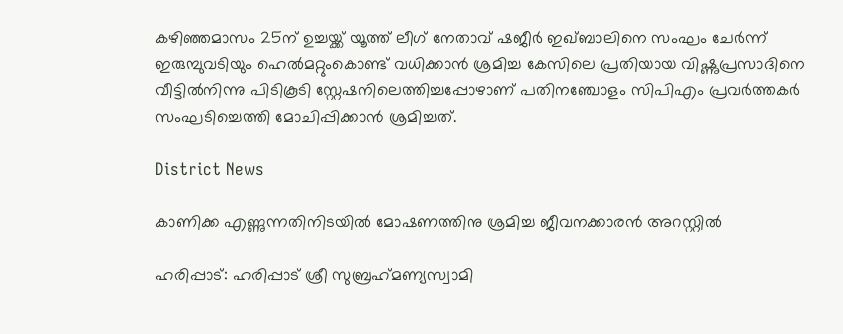കഴിഞ്ഞമാസം 25ന് ഉച്ചയ്ക്ക് യൂത്ത് ലീഗ് നേതാവ് ഷജീര്‍ ഇഖ്ബാലിനെ സംഘം ചേര്‍ന്ന് ഇരുമ്പുവടിയും ഹെല്‍മറ്റുംകൊണ്ട് വധിക്കാന്‍ ശ്രമിച്ച കേസിലെ പ്രതിയായ വിഷ്ണുപ്രസാദിനെ വീട്ടില്‍നിന്നു പിടികൂടി സ്റ്റേഷനിലെത്തിച്ചപ്പോഴാണ് പതിനഞ്ചോളം സിപിഎം പ്രവര്‍ത്തകര്‍ സംഘടിച്ചെത്തി മോചിപ്പിക്കാൻ ശ്രമിച്ചത്.

District News

കാണിക്ക എണ്ണുന്നതിനിടയിൽ മോഷണത്തിനു ശ്രമിച്ച ജീവനക്കാരൻ അറസ്റ്റിൽ

ഹരിപ്പാട്: ഹരിപ്പാട് ശ്രീ സുബ്രഹ‌്മണ്യസ്വാമി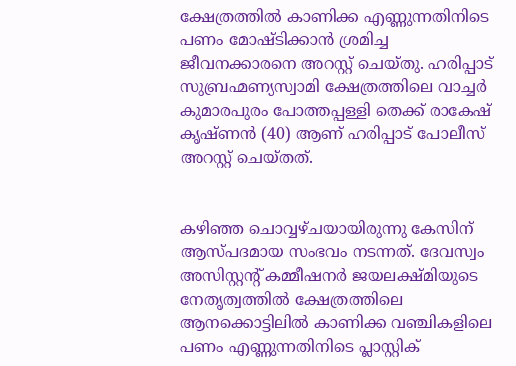ക്ഷേത്രത്തിൽ കാണിക്ക എണ്ണുന്നതിനിടെ പണം മോഷ്ടിക്കാൻ ശ്രമിച്ച ജീവനക്കാരനെ അറസ്റ്റ് ചെയ്തു. ഹരിപ്പാട് സുബ്രഹ്മണ്യസ്വാമി ക്ഷേത്രത്തിലെ വാച്ചർ കുമാരപുരം പോത്തപ്പള്ളി തെക്ക് രാകേഷ് കൃഷ്ണൻ (40) ആണ് ഹരിപ്പാട് പോലീസ് അറസ്റ്റ് ചെയ്തത്.


കഴിഞ്ഞ ചൊവ്വഴ്ചയായിരുന്നു കേസിന് ആസ്പദമായ സംഭവം നടന്നത്. ദേവസ്വം അസിസ്റ്റന്‍റ് കമ്മീഷനർ ജയലക്ഷ്മിയുടെ നേതൃത്വത്തിൽ ക്ഷേത്രത്തിലെ ആനക്കൊട്ടിലിൽ കാണിക്ക വഞ്ചികളിലെ പണം എണ്ണുന്നതിനിടെ പ്ലാസ്റ്റിക്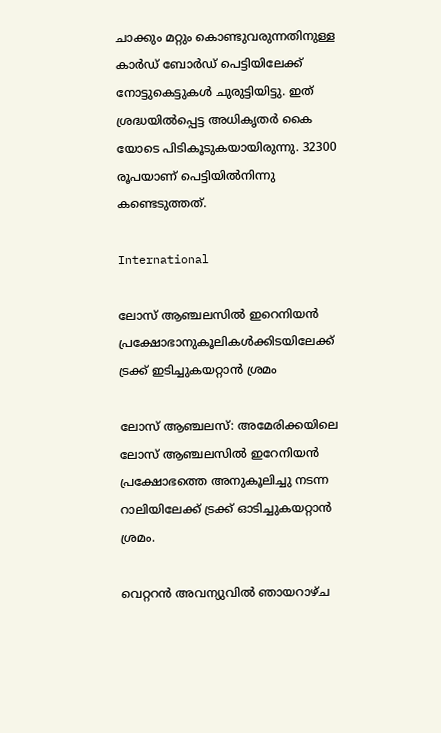ചാക്കും മറ്റും കൊണ്ടുവരുന്നതിനുള്ള കാർഡ് ബോർഡ് പെട്ടിയിലേക്ക് നോട്ടുകെട്ടുകൾ ചുരുട്ടിയിട്ടു. ഇത് ശ്രദ്ധയിൽപ്പെട്ട അധികൃതർ കൈ യോടെ പിടികൂടുകയായിരുന്നു. 32300 രൂപയാണ് പെട്ടിയിൽനിന്നു കണ്ടെടുത്തത്.

International

ലോസ് ആഞ്ചലസിൽ ഇറെനിയൻ പ്രക്ഷോഭാനുകൂലികൾക്കിടയിലേക്ക് ട്രക്ക് ഇ‌ടിച്ചുകയറ്റാൻ ശ്രമം

ലോസ് ആഞ്ചലസ്: അമേരിക്കയിലെ ലോസ് ആഞ്ചലസിൽ ഇറേനിയൻ പ്രക്ഷോഭത്തെ അനുകൂലിച്ചു നടന്ന റാലിയിലേക്ക് ട്രക്ക് ഓടിച്ചുകയറ്റാൻ ശ്രമം.

വെറ്ററൻ അവന്യുവിൽ ഞായറാഴ്ച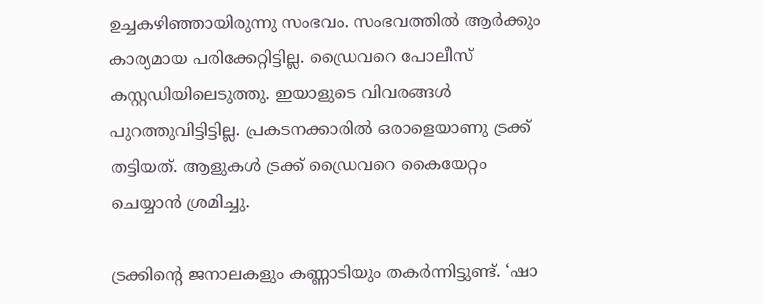ഉച്ചകഴിഞ്ഞായിരുന്നു സംഭവം. സംഭവത്തിൽ ആർക്കും കാര്യമായ പരിക്കേറ്റിട്ടില്ല. ഡ്രൈവറെ പോലീസ് കസ്റ്റഡിയിലെടുത്തു. ഇയാളുടെ വിവരങ്ങൾ പുറത്തുവിട്ടിട്ടില്ല. പ്രകടനക്കാരിൽ ഒരാളെയാണു ട്രക്ക് തട്ടിയത്. ആളുകൾ ട്രക്ക് ഡ്രൈവറെ കൈയേറ്റം ചെയ്യാൻ ശ്രമിച്ചു.

ട്രക്കിന്‍റെ ജനാലകളും കണ്ണാടിയും തകര്‍ന്നിട്ടുണ്ട്. ‘ഷാ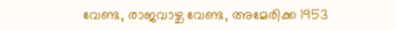വേണ്ട, രാജവാഴ്ച വേണ്ട, അമേരിക്ക 1953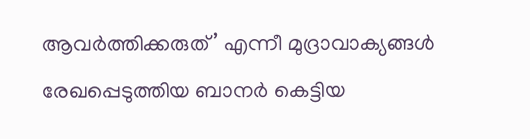ആവർത്തിക്കരുത്’ എന്നീ മുദ്രാവാക്യങ്ങൾ രേഖപ്പെടുത്തിയ ബാനർ കെട്ടിയ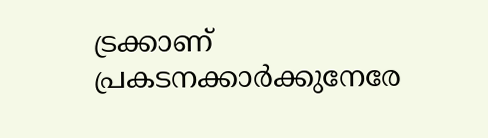ട്രക്കാണ് പ്രകടനക്കാർക്കുനേരേ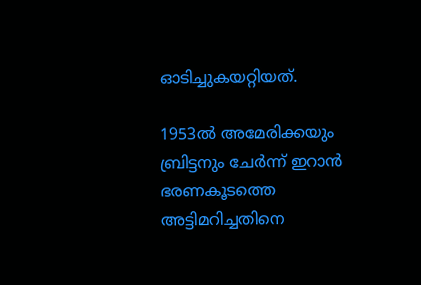ഓടിച്ചുകയറ്റിയത്.

1953ൽ അമേരിക്കയും ബ്രിട്ടനും ചേർന്ന് ഇറാൻ ഭരണകൂടത്തെ അട്ടിമറിച്ചതിനെ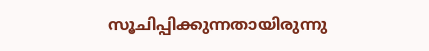സൂചിപ്പിക്കുന്നതായിരുന്നു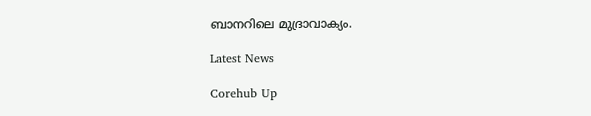ബാനറിലെ മുദ്രാവാക്യം.

Latest News

Corehub Up